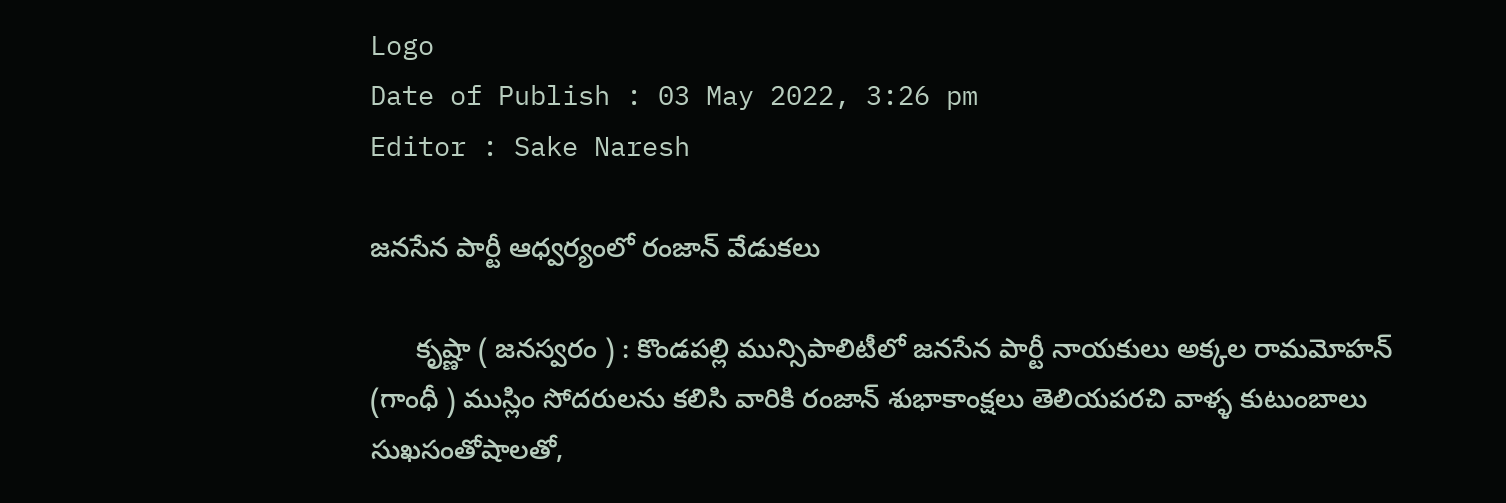Logo
Date of Publish : 03 May 2022, 3:26 pm
Editor : Sake Naresh

జనసేన పార్టీ ఆధ్వర్యంలో రంజాన్ వేడుకలు

      కృష్ణా ( జనస్వరం ) : కొండపల్లి మున్సిపాలిటీలో జనసేన పార్టీ నాయకులు అక్కల రామమోహన్ (గాంధీ ) ముస్లిం సోదరులను కలిసి వారికి రంజాన్ శుభాకాంక్షలు తెలియపరచి వాళ్ళ కుటుంబాలు సుఖసంతోషాలతో,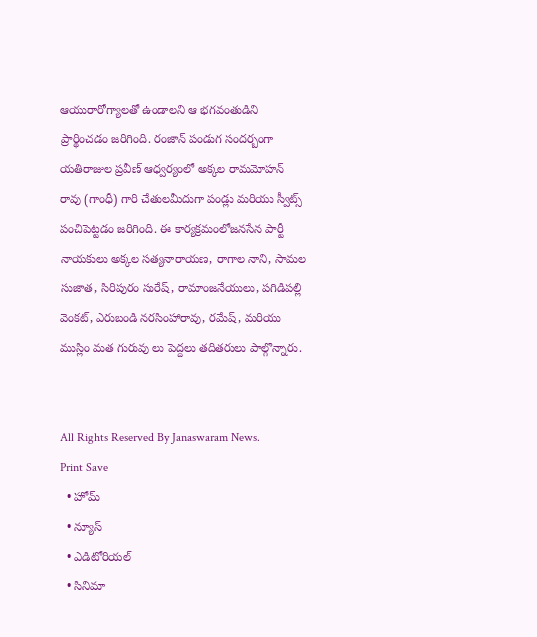ఆయురారోగ్యాలతో ఉండాలని ఆ భగవంతుడిని ప్రార్థించడం జరిగింది. రంజాన్ పండుగ సందర్బంగా యతిరాజుల ప్రవీణ్ ఆధ్వర్యంలో అక్కల రామమోహన్ రావు (గాంధీ) గారి చేతులమీదుగా పండ్లు మరియు స్వీట్స్ పంచిపెట్టడం జరిగింది. ఈ కార్యక్రమంలోజనసేన పార్టీ నాయకులు అక్కల సత్యనారాయణ, రాగాల నాని, సామల సుజాత, సిరిపురం సురేష్, రామాంజనేయులు, పగిడిపల్లి వెంకట్, ఎరుబండి నరసింహారావు, రమేష్, మరియు ముస్లిం మత గురువు లు పెద్దలు తదితరులు పాల్గొన్నారు.


All Rights Reserved By Janaswaram News.
Print Save
  • హోమ్
  • న్యూస్
  • ఎడిటోరియల్
  • సినిమా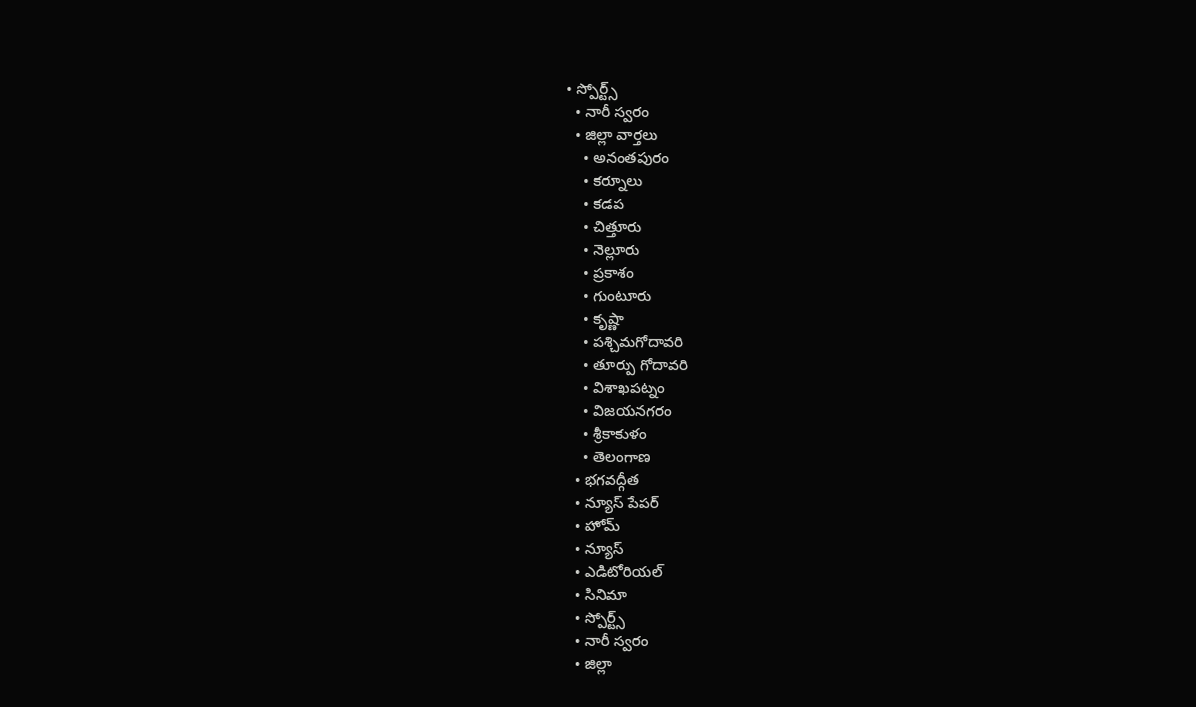• స్పోర్ట్స్
  • నారీ స్వరం
  • జిల్లా వార్తలు
    • అనంతపురం
    • కర్నూలు
    • కడప
    • చిత్తూరు
    • నెల్లూరు
    • ప్రకాశం
    • గుంటూరు
    • కృష్ణా
    • పశ్చిమగోదావరి
    • తూర్పు గోదావరి
    • విశాఖపట్నం
    • విజయనగరం
    • శ్రీకాకుళం
    • తెలంగాణ
  • భగవద్గీత
  • న్యూస్ పేపర్
  • హోమ్
  • న్యూస్
  • ఎడిటోరియల్
  • సినిమా
  • స్పోర్ట్స్
  • నారీ స్వరం
  • జిల్లా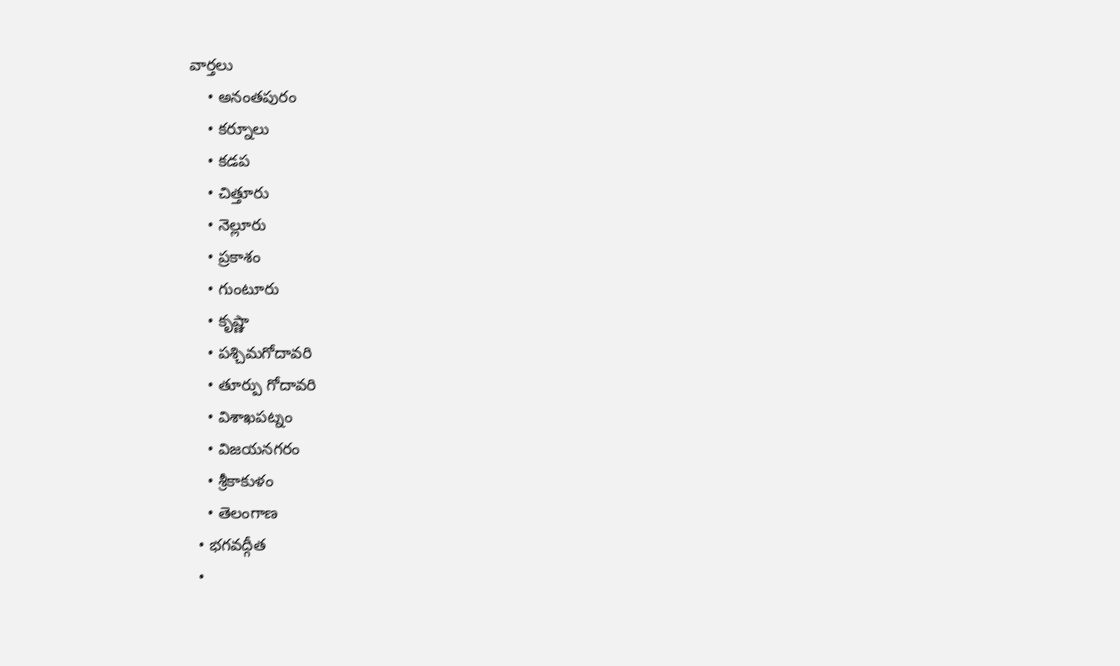వార్తలు
    • అనంతపురం
    • కర్నూలు
    • కడప
    • చిత్తూరు
    • నెల్లూరు
    • ప్రకాశం
    • గుంటూరు
    • కృష్ణా
    • పశ్చిమగోదావరి
    • తూర్పు గోదావరి
    • విశాఖపట్నం
    • విజయనగరం
    • శ్రీకాకుళం
    • తెలంగాణ
  • భగవద్గీత
  •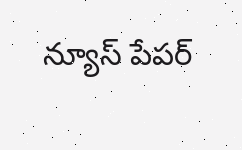న్యూస్ పేపర్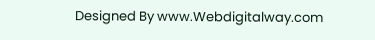Designed By www.Webdigitalway.com